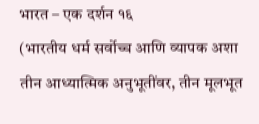भारत – एक दर्शन १६
(भारतीय धर्म सर्वोच्च आणि व्यापक अशा तीन आध्यात्मिक अनुभूतींवर, तीन मूलभूत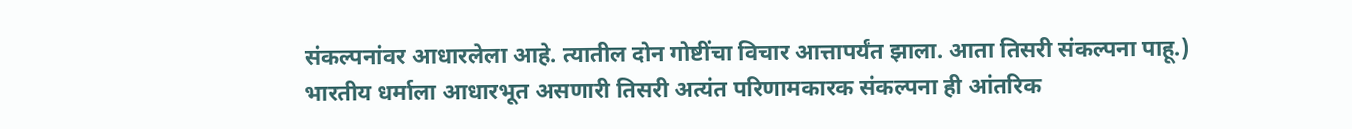संकल्पनांवर आधारलेला आहे. त्यातील दोन गोष्टींचा विचार आत्तापर्यंत झाला. आता तिसरी संकल्पना पाहू.)
भारतीय धर्माला आधारभूत असणारी तिसरी अत्यंत परिणामकारक संकल्पना ही आंतरिक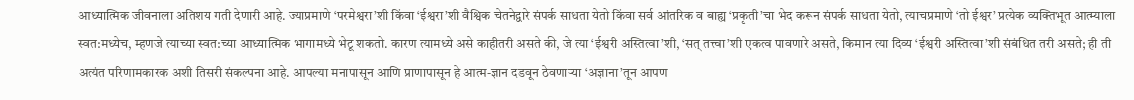आध्यात्मिक जीवनाला अतिशय गती देणारी आहे. ज्याप्रमाणे ‘परमेश्वरा’शी किंवा ‘ईश्वरा’शी वैश्विक चेतनेद्वारे संपर्क साधता येतो किंवा सर्व आंतरिक व बाह्य ‘प्रकृती’चा भेद करून संपर्क साधता येतो, त्याचप्रमाणे ‘तो ईश्वर’ प्रत्येक व्यक्तिभूत आत्म्याला स्वत:मध्येच, म्हणजे त्याच्या स्वत:च्या आध्यात्मिक भागामध्ये भेटू शकतो. कारण त्यामध्ये असे काहीतरी असते की, जे त्या ‘ईश्वरी अस्तित्वा’शी, ‘सत् तत्त्वा’शी एकत्व पावणारे असते, किमान त्या दिव्य ‘ईश्वरी अस्तित्वा’शी संबंधित तरी असते; ही ती अत्यंत परिणामकारक अशी तिसरी संकल्पना आहे. आपल्या मनापासून आणि प्राणापासून हे आत्म-ज्ञान दडवून ठेवणाऱ्या ‘अज्ञाना’तून आपण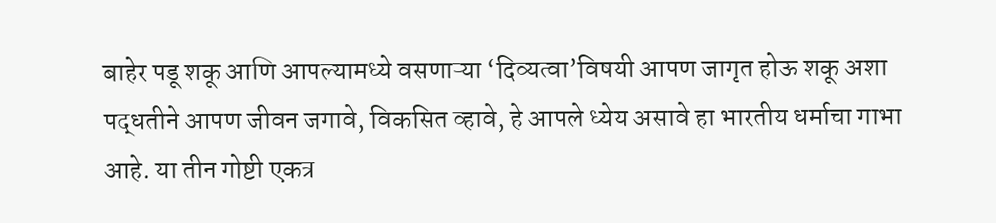बाहेर पडू शकू आणि आपल्यामध्ये वसणाऱ्या ‘दिव्यत्वा’विषयी आपण जागृत होऊ शकू अशा पद्धतीने आपण जीवन जगावे, विकसित व्हावे, हे आपले ध्येय असावे हा भारतीय धर्माचा गाभा आहे. या तीन गोष्टी एकत्र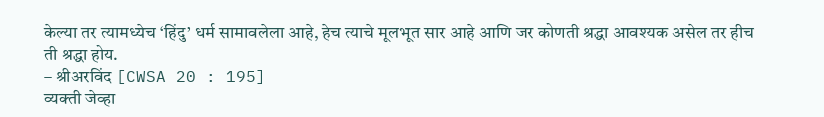केल्या तर त्यामध्येच ‘हिंदु’ धर्म सामावलेला आहे, हेच त्याचे मूलभूत सार आहे आणि जर कोणती श्रद्धा आवश्यक असेल तर हीच ती श्रद्धा होय.
– श्रीअरविंद [CWSA 20 : 195]
व्यक्ती जेव्हा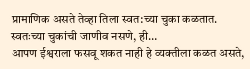प्रामाणिक असते तेव्हा तिला स्वत:च्या चुका कळतात. स्वतःच्या चुकांची जाणीव नसणे, ही…
आपण ईश्वराला फसवू शकत नाही हे व्यक्तीला कळत असते,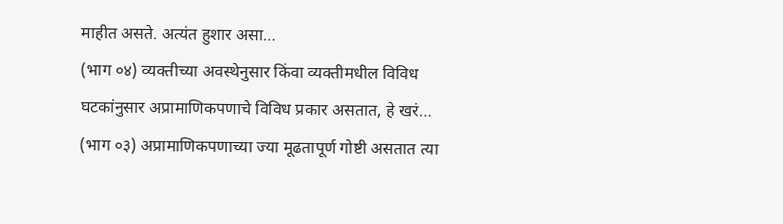माहीत असते. अत्यंत हुशार असा…
(भाग ०४) व्यक्तीच्या अवस्थेनुसार किंवा व्यक्तीमधील विविध घटकांनुसार अप्रामाणिकपणाचे विविध प्रकार असतात, हे खरं…
(भाग ०३) अप्रामाणिकपणाच्या ज्या मूढतापूर्ण गोष्टी असतात त्या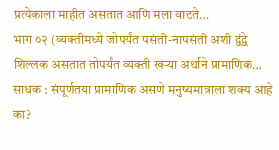प्रत्येकाला माहीत असतात आणि मला वाटते…
भाग ०२ (व्यक्तीमध्ये जोपर्यंत पसंती-नापसंती अशी द्वंद्वे शिल्लक असतात तोपर्यंत व्यक्ती खऱ्या अर्थाने प्रामाणिक…
साधक : संपूर्णतया प्रामाणिक असणे मनुष्यमात्राला शक्य आहे का?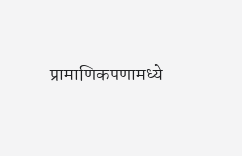प्रामाणिकपणामध्ये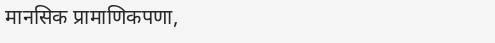मानसिक प्रामाणिकपणा,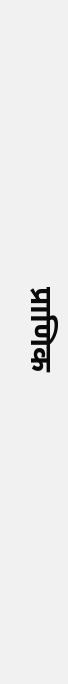प्राणिक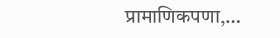प्रामाणिकपणा,…